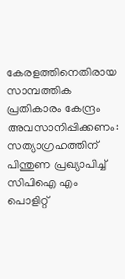കേരളത്തിനെതിരായ സാമ്പത്തിക പ്രതികാരം കേന്ദ്രം അവസാനിപ്പിക്കണം: സത്യാഗ്രഹത്തിന് പിന്തുണ പ്രഖ്യാപിച്ച് സിപിഐ എം പൊളിറ്റ്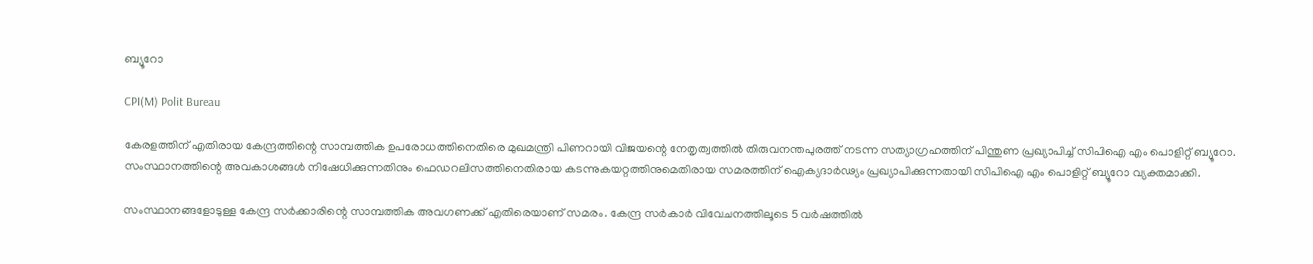ബ്യൂറോ

CPI(M) Polit Bureau

കേരളത്തിന് എതിരായ കേന്ദ്രത്തിന്റെ സാമ്പത്തിക ഉപരോധത്തിനെതിരെ മുഖമന്ത്രി പിണറായി വിജയന്റെ നേതൃത്വത്തിൽ തിരുവനന്തപുരത്ത് നടന്ന സത്യാഗ്രഹത്തിന് പിന്തുണ പ്രഖ്യാപിച്ച് സിപിഐ എം പൊളിറ്റ് ബ്യൂറോ. സംസ്ഥാനത്തിന്റെ അവകാശങ്ങൾ നിഷേധിക്കുന്നതിനും ഫെഡറലിസത്തിനെതിരായ കടന്നുകയറ്റത്തിനുമെതിരായ സമരത്തിന് ഐക്യദാർഢ്യം പ്രഖ്യാപിക്കുന്നതായി സിപിഐ എം പൊളിറ്റ് ബ്യൂറോ വ്യക്തമാക്കി.

സംസ്ഥാനങ്ങളോടുള്ള കേന്ദ്ര സർക്കാരിന്റെ സാമ്പത്തിക അവഗണക്ക് എതിരെയാണ് സമരം. കേന്ദ്ര സർകാർ വിവേചനത്തിലൂടെ 5 വർഷത്തിൽ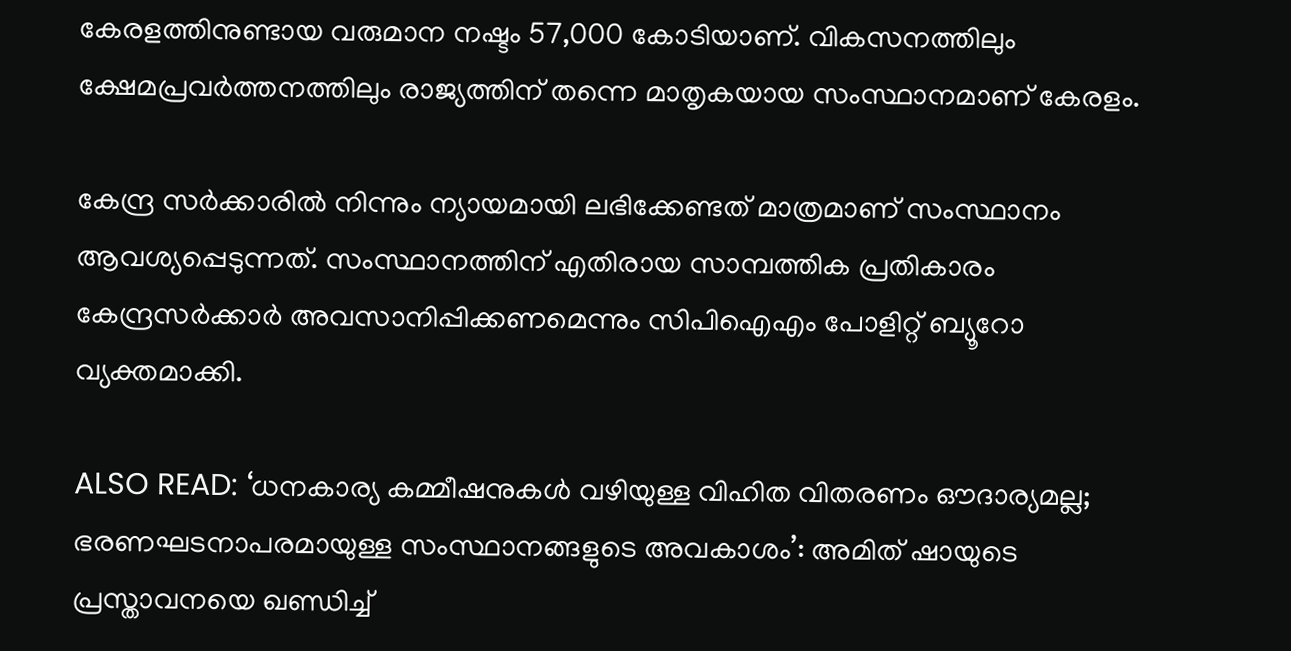കേരളത്തിനുണ്ടായ വരുമാന നഷ്ടം 57,000 കോടിയാണ്. വികസനത്തിലും ക്ഷേമപ്രവർത്തനത്തിലും രാജ്യത്തിന് തന്നെ മാതൃകയായ സംസ്ഥാനമാണ് കേരളം.

കേന്ദ്ര സർക്കാരിൽ നിന്നും ന്യായമായി ലഭിക്കേണ്ടത് മാത്രമാണ് സംസ്ഥാനം ആവശ്യപ്പെടുന്നത്. സംസ്ഥാനത്തിന് എതിരായ സാമ്പത്തിക പ്രതികാരം കേന്ദ്രസർക്കാർ അവസാനിപ്പിക്കണമെന്നും സിപിഐഎം പോളിറ്റ് ബ്യൂറോ വ്യക്തമാക്കി.

ALSO READ: ‘ധനകാര്യ കമ്മീഷനുകൾ വഴിയുള്ള വിഹിത വിതരണം ഔദാര്യമല്ല; ഭരണഘടനാപരമായുള്ള സംസ്ഥാനങ്ങളുടെ അവകാശം’: അമിത് ഷായുടെ പ്രസ്താവനയെ ഖണ്ഡിച്ച്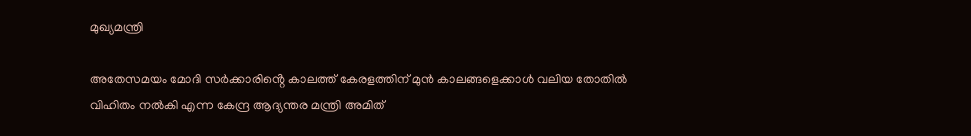മുഖ്യമന്ത്രി

അതേസമയം മോദി സർക്കാരിൻ്റെ കാലത്ത് കേരളത്തിന് മുൻ കാലങ്ങളെക്കാൾ വലിയ തോതിൽ വിഹിതം നൽകി എന്ന കേന്ദ്ര ആദ്യന്തര മന്ത്രി അമിത്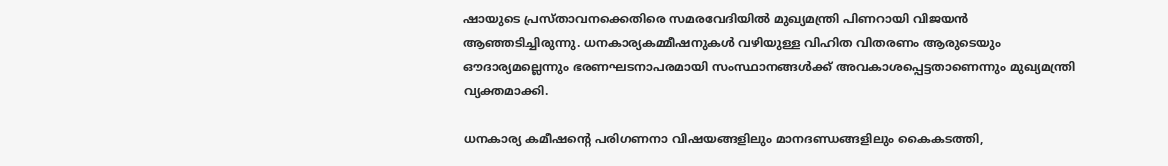ഷായുടെ പ്രസ്താവനക്കെതിരെ സമരവേദിയിൽ മുഖ്യമന്ത്രി പിണറായി വിജയൻ ആഞ്ഞടിച്ചിരുന്നു. ധനകാര്യകമ്മീഷനുകൾ വഴിയുള്ള വിഹിത വിതരണം ആരുടെയും ഔദാര്യമല്ലെന്നും ഭരണഘടനാപരമായി സംസ്ഥാനങ്ങൾക്ക് അവകാശപ്പെട്ടതാണെന്നും മുഖ്യമന്ത്രി വ്യക്തമാക്കി.

ധനകാര്യ കമീഷൻ്റെ പരിഗണനാ വിഷയങ്ങളിലും മാനദണ്ഡങ്ങളിലും കൈകടത്തി,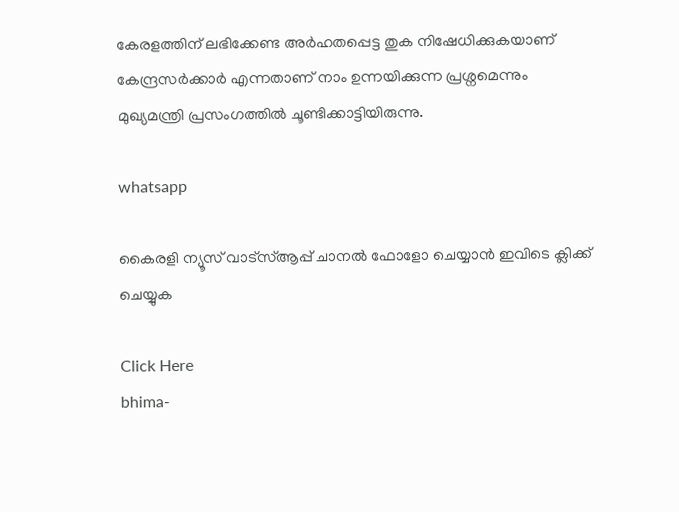കേരളത്തിന് ലഭിക്കേണ്ട അർഹതപ്പെട്ട തുക നിഷേധിക്കുകയാണ് കേന്ദ്രസർക്കാർ എന്നതാണ് നാം ഉന്നയിക്കുന്ന പ്രശ്നമെന്നും മുഖ്യമന്ത്രി പ്രസംഗത്തിൽ ചൂണ്ടിക്കാട്ടിയിരുന്നു.

whatsapp

കൈരളി ന്യൂസ് വാട്‌സ്ആപ്പ് ചാനല്‍ ഫോളോ ചെയ്യാന്‍ ഇവിടെ ക്ലിക്ക് ചെയ്യുക

Click Here
bhima-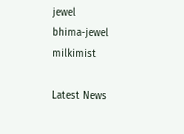jewel
bhima-jewel
milkimist

Latest News